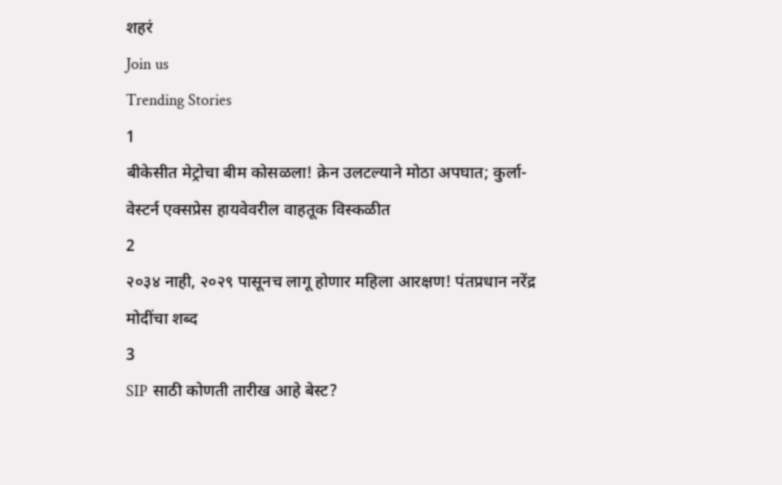शहरं
Join us
Trending Stories
1
बीकेसीत मेट्रोचा बीम कोसळला! क्रेन उलटल्याने मोठा अपघात; कुर्ला-वेस्टर्न एक्सप्रेस हायवेवरील वाहतूक विस्कळीत
2
२०३४ नाही, २०२९ पासूनच लागू होणार महिला आरक्षण! पंतप्रधान नरेंद्र मोदींचा शब्द
3
SIP साठी कोणती तारीख आहे बेस्ट?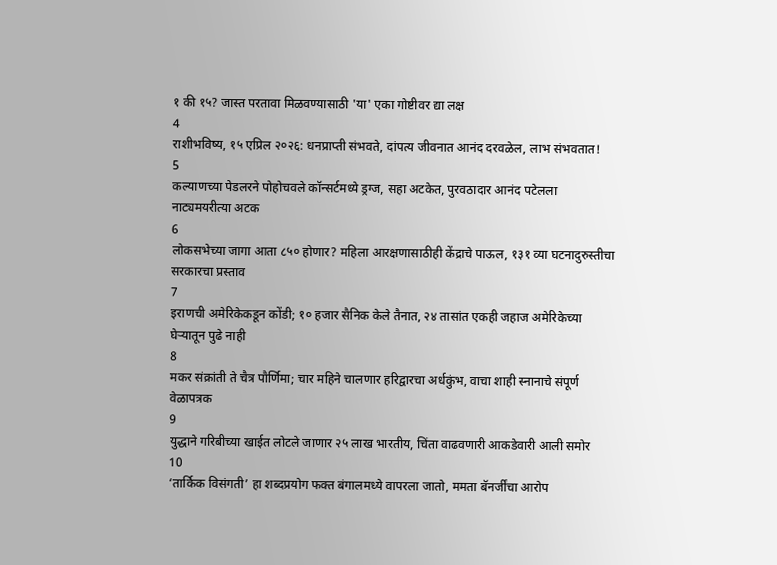१ की १५? जास्त परतावा मिळवण्यासाठी 'या' एका गोष्टीवर द्या लक्ष
4
राशीभविष्य, १५ एप्रिल २०२६: धनप्राप्ती संभवते, दांपत्य जीवनात आनंद दरवळेल, लाभ संभवतात!
5
कल्याणच्या पेडलरने पोहोचवले कॉन्सर्टमध्ये ड्रग्ज, सहा अटकेत, पुरवठादार आनंद पटेलला नाट्यमयरीत्या अटक
6
लोकसभेच्या जागा आता ८५० होणार? महिला आरक्षणासाठीही केंद्राचे पाऊल, १३१ व्या घटनादुरुस्तीचा सरकारचा प्रस्ताव
7
इराणची अमेरिकेकडून कोंडी; १० हजार सैनिक केले तैनात, २४ तासांत एकही जहाज अमेरिकेच्या घेऱ्यातून पुढे नाही
8
मकर संक्रांती ते चैत्र पौर्णिमा; चार महिने चालणार हरिद्वारचा अर्धकुंभ, वाचा शाही स्नानाचे संपूर्ण वेळापत्रक
9
युद्धाने गरिबीच्या खाईत लोटले जाणार २५ लाख भारतीय, चिंता वाढवणारी आकडेवारी आली समोर
10
‘तार्किक विसंगती’ हा शब्दप्रयोग फक्त बंगालमध्ये वापरला जातो, ममता बॅनर्जींचा आरोप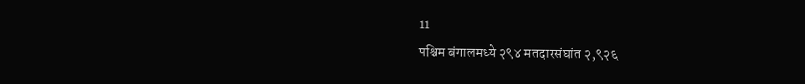11
पश्चिम बंगालमध्ये २९४ मतदारसंघांत २,९२६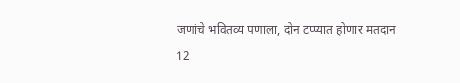जणांचे भवितव्य पणाला, दोन टप्प्यात होणार मतदान
12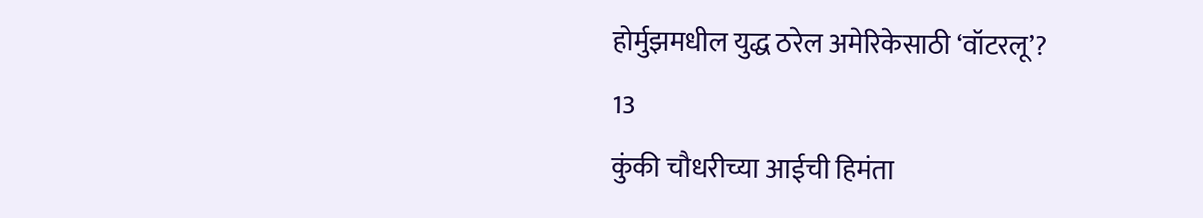होर्मुझमधील युद्ध ठरेल अमेरिकेसाठी ‘वॉटरलू’?
13
कुंकी चौधरीच्या आईची हिमंता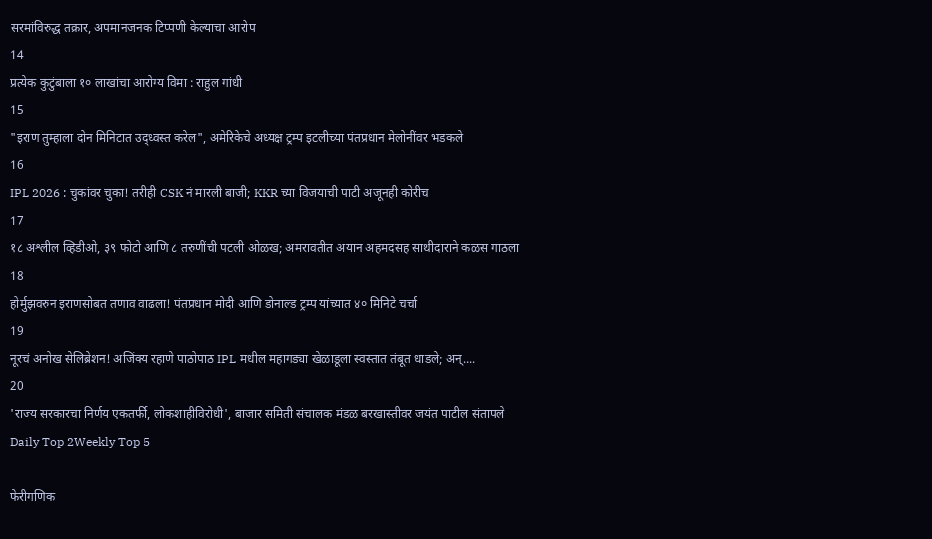सरमांविरुद्ध तक्रार, अपमानजनक टिप्पणी केल्याचा आरोप
14
प्रत्येक कुटुंबाला १० लाखांचा आरोग्य विमा : राहुल गांधी
15
"इराण तुम्हाला दोन मिनिटात उद्ध्वस्त करेल", अमेरिकेचे अध्यक्ष ट्रम्प इटलीच्या पंतप्रधान मेलोनींवर भडकले
16
IPL 2026 : चुकांवर चुका! तरीही CSK नं मारली बाजी; KKR च्या विजयाची पाटी अजूनही कोरीच
17
१८ अश्लील व्हिडीओ, ३९ फोटो आणि ८ तरुणींची पटली ओळख; अमरावतीत अयान अहमदसह साथीदाराने कळस गाठला
18
होर्मुझवरुन इराणसोबत तणाव वाढला! पंतप्रधान मोदी आणि डोनाल्ड ट्रम्प यांच्यात ४० मिनिटे चर्चा
19
नूरचं अनोख सेलिब्रेशन! अजिंक्य रहाणे पाठोपाठ IPL मधील महागड्या खेळाडूला स्वस्तात तंबूत धाडले; अन्....
20
'राज्य सरकारचा निर्णय एकतर्फी, लोकशाहीविरोधी', बाजार समिती संचालक मंडळ बरखास्तीवर जयंत पाटील संतापले
Daily Top 2Weekly Top 5

फेरीगणिक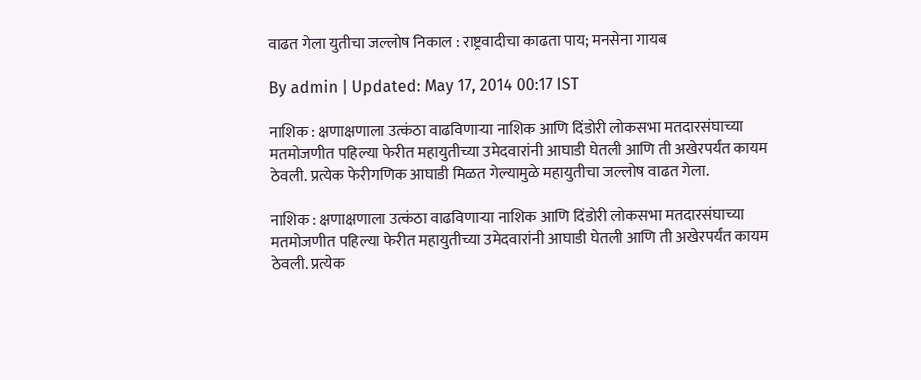वाढत गेला युतीचा जल्लोष निकाल : राष्ट्रवादीचा काढता पाय; मनसेना गायब

By admin | Updated: May 17, 2014 00:17 IST

नाशिक : क्षणाक्षणाला उत्कंठा वाढविणार्‍या नाशिक आणि दिंडोरी लोकसभा मतदारसंघाच्या मतमोजणीत पहिल्या फेरीत महायुतीच्या उमेदवारांनी आघाडी घेतली आणि ती अखेरपर्यंत कायम ठेवली. प्रत्येक फेरीगणिक आघाडी मिळत गेल्यामुळे महायुतीचा जल्लोष वाढत गेला.

नाशिक : क्षणाक्षणाला उत्कंठा वाढविणार्‍या नाशिक आणि दिंडोरी लोकसभा मतदारसंघाच्या मतमोजणीत पहिल्या फेरीत महायुतीच्या उमेदवारांनी आघाडी घेतली आणि ती अखेरपर्यंत कायम ठेवली. प्रत्येक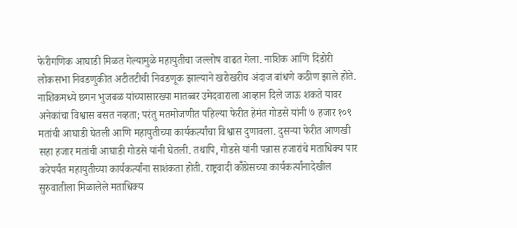फेरीगणिक आघाडी मिळत गेल्यामुळे महायुतीचा जल्लोष वाढत गेला. नाशिक आणि दिंडोरी लोकसभा निवडणुकीत अटीतटीची निवडणूक झाल्याने खरोखरीच अंदाज बांधणे कठीण झाले होते. नाशिकमध्ये छगन भुजबळ यांच्यासारख्या मातब्बर उमेदवाराला आव्हान दिले जाऊ शकते यावर अनेकांचा विश्वास बसत नव्हता; परंतु मतमोजणीत पहिल्या फेरीत हेमंत गोडसे यांनी ७ हजार १०९ मतांची आघाडी घेतली आणि महायुतीच्या कार्यकर्त्यांचा विश्वास दुणावला. दुसर्‍या फेरीत आणखी सहा हजार मतांची आघाडी गोडसे यांनी घेतली. तथापि, गोडसे यांनी पन्नास हजारांचे मताधिक्य पार करेपर्यंत महायुतीच्या कार्यकर्त्यांना साशंकता होती. राष्ट्रवादी कॉँग्रेसच्या कार्यकर्त्यांनादेखील सुरुवातीला मिळालेले मताधिक्य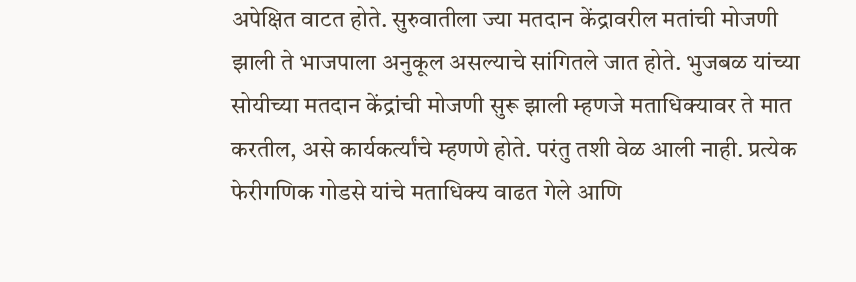अपेक्षित वाटत होते. सुरुवातीला ज्या मतदान केंद्रावरील मतांची मोजणी झाली ते भाजपाला अनुकूल असल्याचे सांगितले जात होते. भुजबळ यांच्या सोयीच्या मतदान केंद्रांची मोजणी सुरू झाली म्हणजे मताधिक्यावर ते मात करतील, असे कार्यकर्त्यांचे म्हणणे होते. परंतु तशी वेळ आली नाही. प्रत्येक फेरीगणिक गोडसे यांचे मताधिक्य वाढत गेले आणि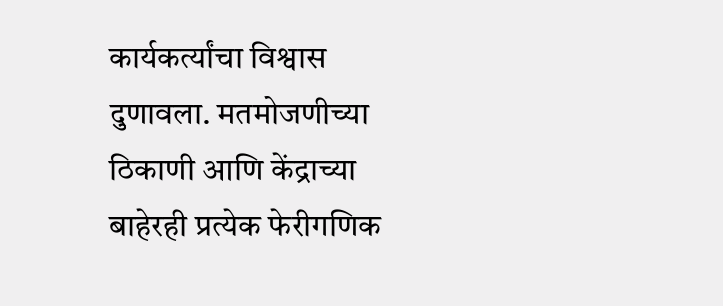कार्यकर्त्यांचा विश्वास दुणावला. मतमोजणीच्या ठिकाणी आणि केंद्राच्या बाहेरही प्रत्येक फेरीगणिक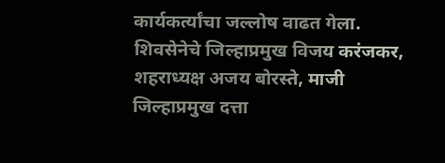कार्यकर्त्यांचा जल्लोष वाढत गेला. शिवसेनेचे जिल्हाप्रमुख विजय करंजकर, शहराध्यक्ष अजय बोरस्ते, माजी जिल्हाप्रमुख दत्ता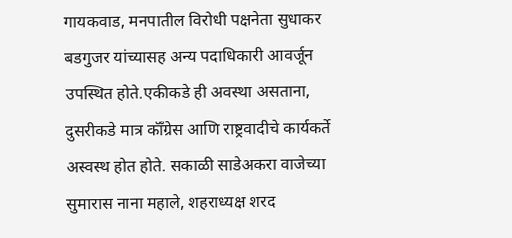गायकवाड, मनपातील विरोधी पक्षनेता सुधाकर बडगुजर यांच्यासह अन्य पदाधिकारी आवर्जून उपस्थित होते.एकीकडे ही अवस्था असताना, दुसरीकडे मात्र कॉँग्रेस आणि राष्ट्रवादीचे कार्यकर्ते अस्वस्थ होत होते. सकाळी साडेअकरा वाजेच्या सुमारास नाना महाले, शहराध्यक्ष शरद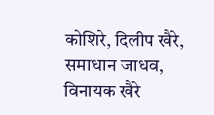कोशिरे, दिलीप खैरे, समाधान जाधव, विनायक खैरे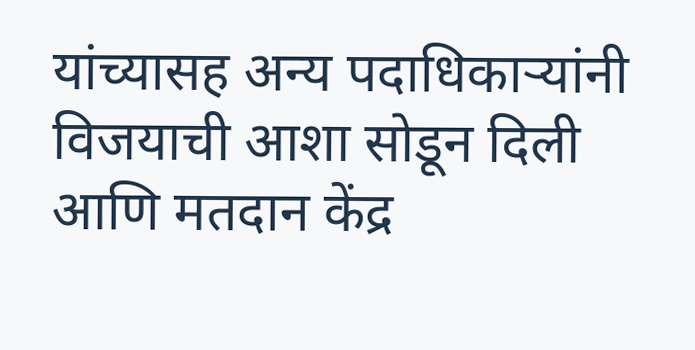यांच्यासह अन्य पदाधिकार्‍यांनी विजयाची आशा सोडून दिली आणि मतदान केंद्र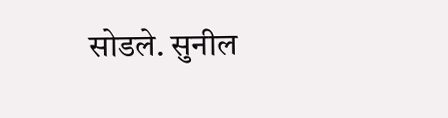सोडले. सुनील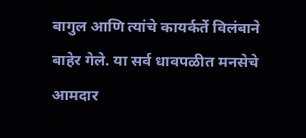बागुल आणि त्यांचे कायर्कर्ते विलंबाने बाहेर गेले. या सर्व धावपळीत मनसेचे आमदार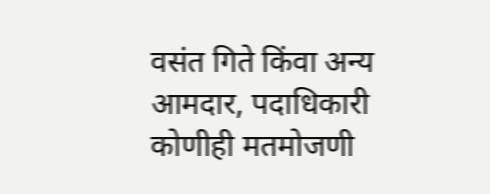वसंत गिते किंवा अन्य आमदार, पदाधिकारी कोणीही मतमोजणी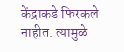केंद्राकडे फिरकले नाहीत. त्यामुळे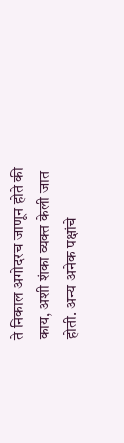ते निकाल अगोदरच जाणून होते की काय, अशी शंका व्यक्त केली जात होती. अन्य अनेक पक्षांचे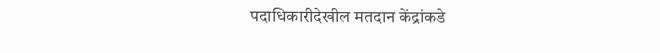पदाधिकारीदेखील मतदान केंद्रांकडे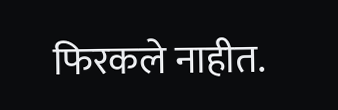फिरकले नाहीत.